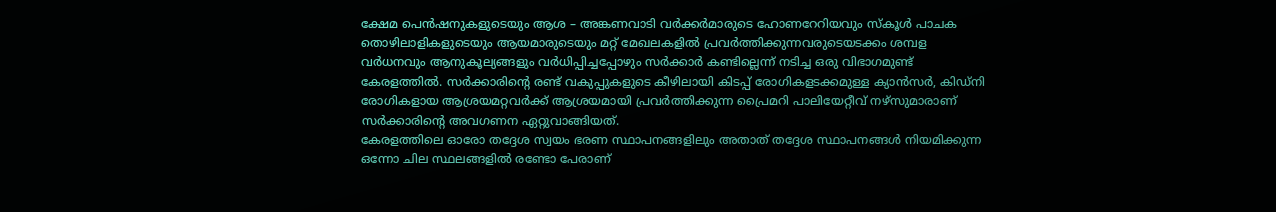ക്ഷേമ പെൻഷനുകളുടെയും ആശ – അങ്കണവാടി വർക്കർമാരുടെ ഹോണറേറിയവും സ്കൂൾ പാചക തൊഴിലാളികളുടെയും ആയമാരുടെയും മറ്റ് മേഖലകളിൽ പ്രവർത്തിക്കുന്നവരുടെയടക്കം ശമ്പള വർധനവും ആനുകൂല്യങ്ങളും വർധിപ്പിച്ചപ്പോഴും സർക്കാർ കണ്ടില്ലെന്ന് നടിച്ച ഒരു വിഭാഗമുണ്ട് കേരളത്തിൽ. സർക്കാരിന്റെ രണ്ട് വകുപ്പുകളുടെ കീഴിലായി കിടപ്പ് രോഗികളടക്കമുള്ള ക്യാൻസർ, കിഡ്നി രോഗികളായ ആശ്രയമറ്റവർക്ക് ആശ്രയമായി പ്രവർത്തിക്കുന്ന പ്രൈമറി പാലിയേറ്റീവ് നഴ്സുമാരാണ് സർക്കാരിന്റെ അവഗണന ഏറ്റുവാങ്ങിയത്.
കേരളത്തിലെ ഓരോ തദ്ദേശ സ്വയം ഭരണ സ്ഥാപനങ്ങളിലും അതാത് തദ്ദേശ സ്ഥാപനങ്ങൾ നിയമിക്കുന്ന ഒന്നോ ചില സ്ഥലങ്ങളിൽ രണ്ടോ പേരാണ്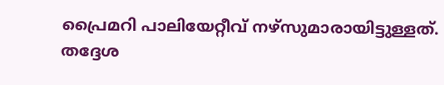പ്രൈമറി പാലിയേറ്റീവ് നഴ്സുമാരായിട്ടുള്ളത്. തദ്ദേശ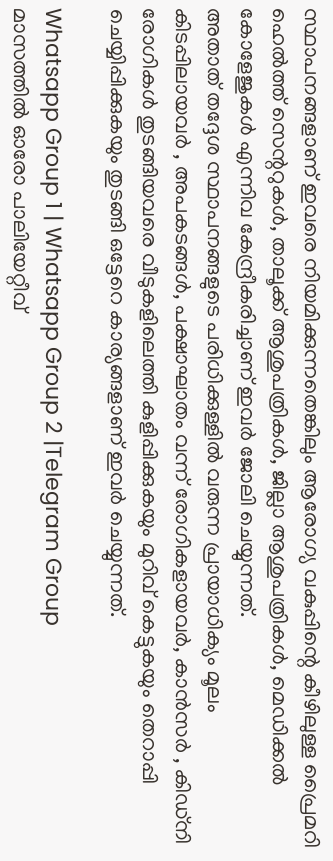സ്ഥാപനങ്ങളാണ് ഇവരെ നിയമിക്കുന്നതെങ്കിലും ആരോഗ്യ വകുപ്പിന്റെ കീഴിലുള്ള പ്രൈമറി ഹെൽത്ത് സെന്ററുകൾ, താലൂക്ക് ആശുപത്രികൾ, ജില്ലാ ആശുപത്രികൾ, മെഡിക്കൽ കോളേജുകൾ എന്നിവ കേന്ദ്രീകരിച്ചാണ് ഇവർ ജോലി ചെയ്യുന്നത്.
അതാത് തദ്ദേശ സ്ഥാപനങ്ങളുടെ പരിധിക്കുള്ളിൽ വരുന്ന പ്രായാധിക്യം മൂലം കിടപ്പിലായവർ , അപകടങ്ങൾ, പക്ഷാഘാതം വന്ന് രോഗികളായവർ, കാൻസർ , കിഡ്നി രോഗികൾ തുടങ്ങിയവരെ വീടുകളിലെത്തി കുളിപ്പിക്കുകയും മുറിവ് കെട്ടുകയും തെറാപ്പി ചെയ്യിപ്പിക്കുകയും തുടങ്ങി ഒട്ടേറെ കാര്യങ്ങളാണ് ഇവർ ചെയ്യുന്നത്.

Whatsapp Group 1 | Whatsapp Group 2 |Telegram Group
മാസത്തിൽ ഓരോ പാലിയേറ്റീവ്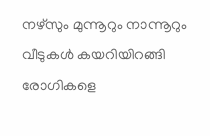നഴ്സും മുന്നൂറും നാന്നൂറും വീടുകൾ കയറിയിറങ്ങി രോഗികളെ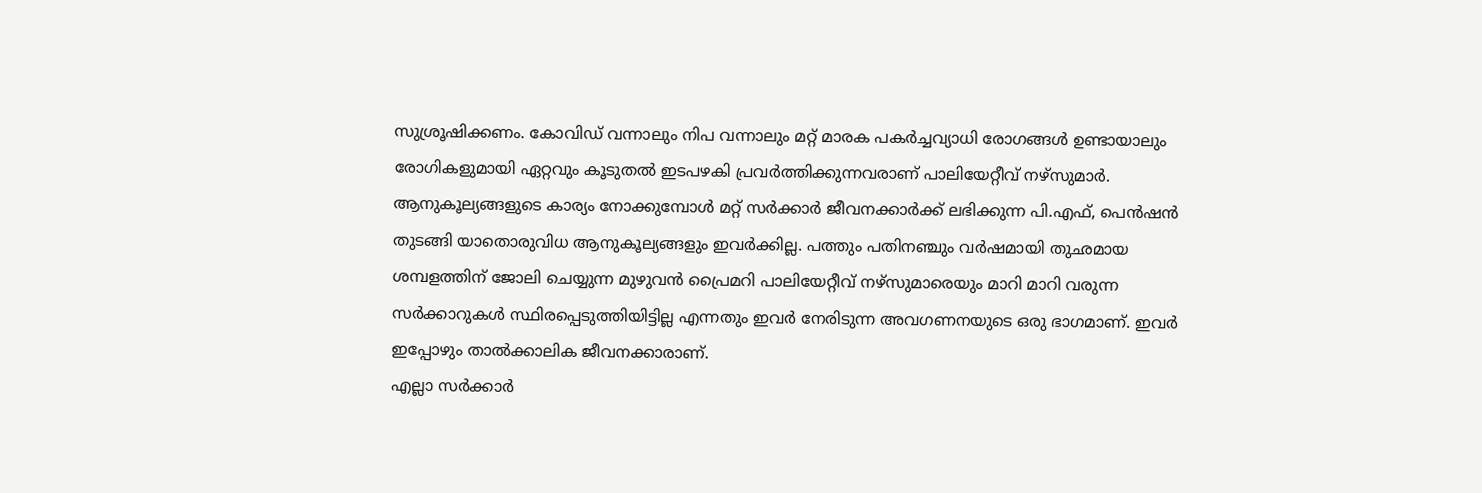സുശ്രൂഷിക്കണം. കോവിഡ് വന്നാലും നിപ വന്നാലും മറ്റ് മാരക പകർച്ചവ്യാധി രോഗങ്ങൾ ഉണ്ടായാലും രോഗികളുമായി ഏറ്റവും കൂടുതൽ ഇടപഴകി പ്രവർത്തിക്കുന്നവരാണ് പാലിയേറ്റീവ് നഴ്സുമാർ.
ആനുകൂല്യങ്ങളുടെ കാര്യം നോക്കുമ്പോൾ മറ്റ് സർക്കാർ ജീവനക്കാർക്ക് ലഭിക്കുന്ന പി.എഫ്, പെൻഷൻ തുടങ്ങി യാതൊരുവിധ ആനുകൂല്യങ്ങളും ഇവർക്കില്ല. പത്തും പതിനഞ്ചും വർഷമായി തുഛമായ ശമ്പളത്തിന് ജോലി ചെയ്യുന്ന മുഴുവൻ പ്രൈമറി പാലിയേറ്റീവ് നഴ്സുമാരെയും മാറി മാറി വരുന്ന സർക്കാറുകൾ സ്ഥിരപ്പെടുത്തിയിട്ടില്ല എന്നതും ഇവർ നേരിടുന്ന അവഗണനയുടെ ഒരു ഭാഗമാണ്. ഇവർ ഇപ്പോഴും താൽക്കാലിക ജീവനക്കാരാണ്.
എല്ലാ സർക്കാർ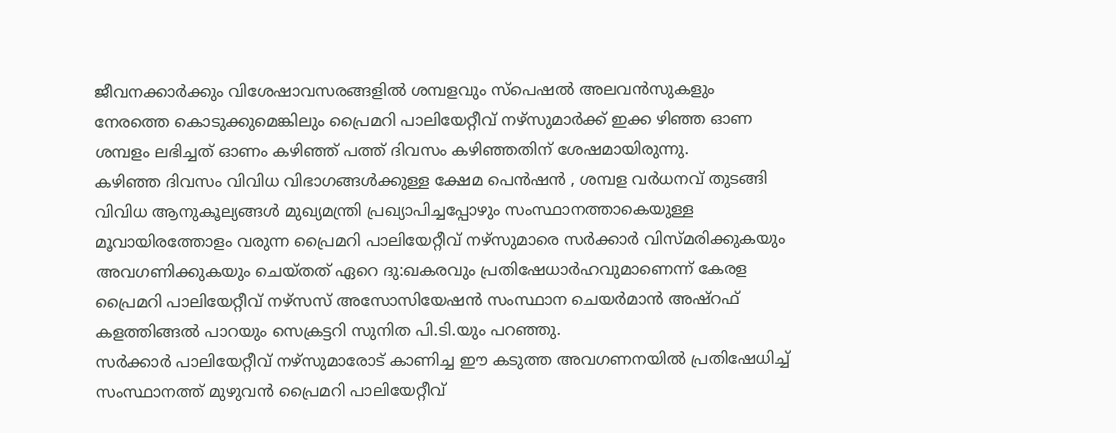ജീവനക്കാർക്കും വിശേഷാവസരങ്ങളിൽ ശമ്പളവും സ്പെഷൽ അലവൻസുകളും നേരത്തെ കൊടുക്കുമെങ്കിലും പ്രൈമറി പാലിയേറ്റീവ് നഴ്സുമാർക്ക് ഇക്ക ഴിഞ്ഞ ഓണ ശമ്പളം ലഭിച്ചത് ഓണം കഴിഞ്ഞ് പത്ത് ദിവസം കഴിഞ്ഞതിന് ശേഷമായിരുന്നു.
കഴിഞ്ഞ ദിവസം വിവിധ വിഭാഗങ്ങൾക്കുള്ള ക്ഷേമ പെൻഷൻ , ശമ്പള വർധനവ് തുടങ്ങി വിവിധ ആനുകൂല്യങ്ങൾ മുഖ്യമന്ത്രി പ്രഖ്യാപിച്ചപ്പോഴും സംസ്ഥാനത്താകെയുള്ള മൂവായിരത്തോളം വരുന്ന പ്രൈമറി പാലിയേറ്റീവ് നഴ്സുമാരെ സർക്കാർ വിസ്മരിക്കുകയും അവഗണിക്കുകയും ചെയ്തത് ഏറെ ദു:ഖകരവും പ്രതിഷേധാർഹവുമാണെന്ന് കേരള പ്രൈമറി പാലിയേറ്റീവ് നഴ്സസ് അസോസിയേഷൻ സംസ്ഥാന ചെയർമാൻ അഷ്റഫ് കളത്തിങ്ങൽ പാറയും സെക്രട്ടറി സുനിത പി.ടി.യും പറഞ്ഞു.
സർക്കാർ പാലിയേറ്റീവ് നഴ്സുമാരോട് കാണിച്ച ഈ കടുത്ത അവഗണനയിൽ പ്രതിഷേധിച്ച് സംസ്ഥാനത്ത് മുഴുവൻ പ്രൈമറി പാലിയേറ്റീവ്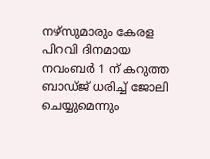നഴ്സുമാരും കേരള പിറവി ദിനമായ നവംബർ 1 ന് കറുത്ത ബാഡ്ജ് ധരിച്ച് ജോലി ചെയ്യുമെന്നും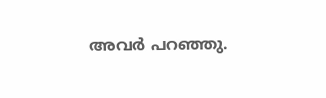അവർ പറഞ്ഞു.